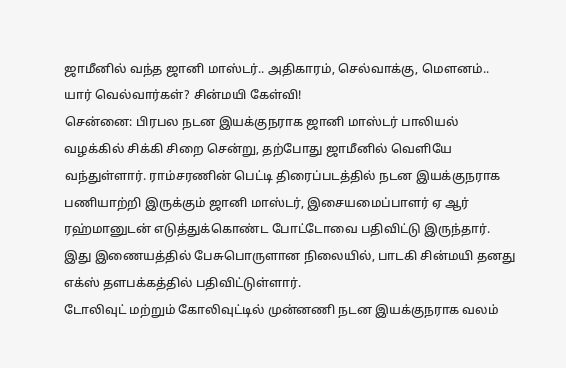ஜாமீனில் வந்த ஜானி மாஸ்டர்.. அதிகாரம், செல்வாக்கு, மௌனம்.. யார் வெல்வார்கள்? சின்மயி கேள்வி!
சென்னை: பிரபல நடன இயக்குநராக ஜானி மாஸ்டர் பாலியல் வழக்கில் சிக்கி சிறை சென்று, தற்போது ஜாமீனில் வெளியே வந்துள்ளார். ராம்சரணின் பெட்டி திரைப்படத்தில் நடன இயக்குநராக பணியாற்றி இருக்கும் ஜானி மாஸ்டர், இசையமைப்பாளர் ஏ ஆர் ரஹ்மானுடன் எடுத்துக்கொண்ட போட்டோவை பதிவிட்டு இருந்தார். இது இணையத்தில் பேசுபொருளான நிலையில், பாடகி சின்மயி தனது எக்ஸ் தளபக்கத்தில் பதிவிட்டுள்ளார்.
டோலிவுட் மற்றும் கோலிவுட்டில் முன்னணி நடன இயக்குநராக வலம்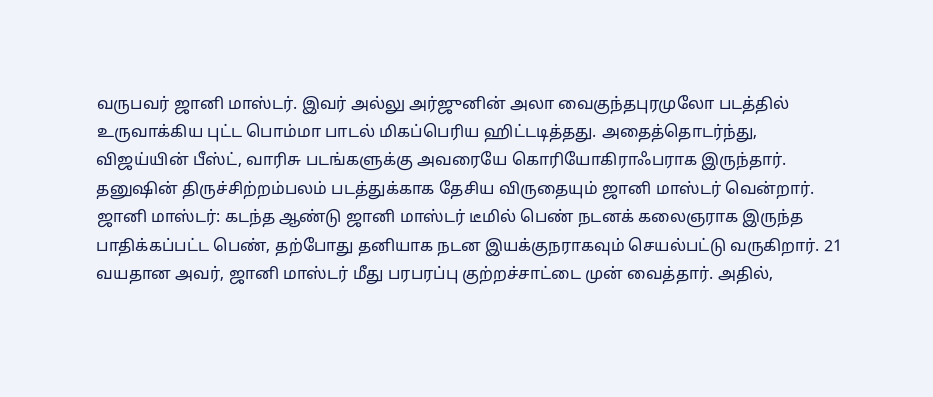வருபவர் ஜானி மாஸ்டர். இவர் அல்லு அர்ஜுனின் அலா வைகுந்தபுரமுலோ படத்தில் உருவாக்கிய புட்ட பொம்மா பாடல் மிகப்பெரிய ஹிட்டடித்தது. அதைத்தொடர்ந்து, விஜய்யின் பீஸ்ட், வாரிசு படங்களுக்கு அவரையே கொரியோகிராஃபராக இருந்தார். தனுஷின் திருச்சிற்றம்பலம் படத்துக்காக தேசிய விருதையும் ஜானி மாஸ்டர் வென்றார்.
ஜானி மாஸ்டர்: கடந்த ஆண்டு ஜானி மாஸ்டர் டீமில் பெண் நடனக் கலைஞராக இருந்த பாதிக்கப்பட்ட பெண், தற்போது தனியாக நடன இயக்குநராகவும் செயல்பட்டு வருகிறார். 21 வயதான அவர், ஜானி மாஸ்டர் மீது பரபரப்பு குற்றச்சாட்டை முன் வைத்தார். அதில்,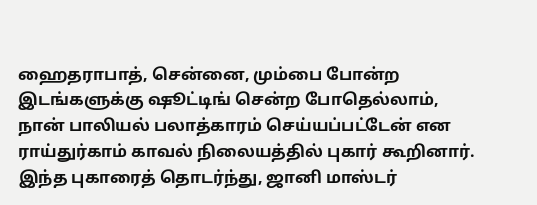ஹைதராபாத், சென்னை, மும்பை போன்ற இடங்களுக்கு ஷூட்டிங் சென்ற போதெல்லாம், நான் பாலியல் பலாத்காரம் செய்யப்பட்டேன் என ராய்துர்காம் காவல் நிலையத்தில் புகார் கூறினார். இந்த புகாரைத் தொடர்ந்து, ஜானி மாஸ்டர்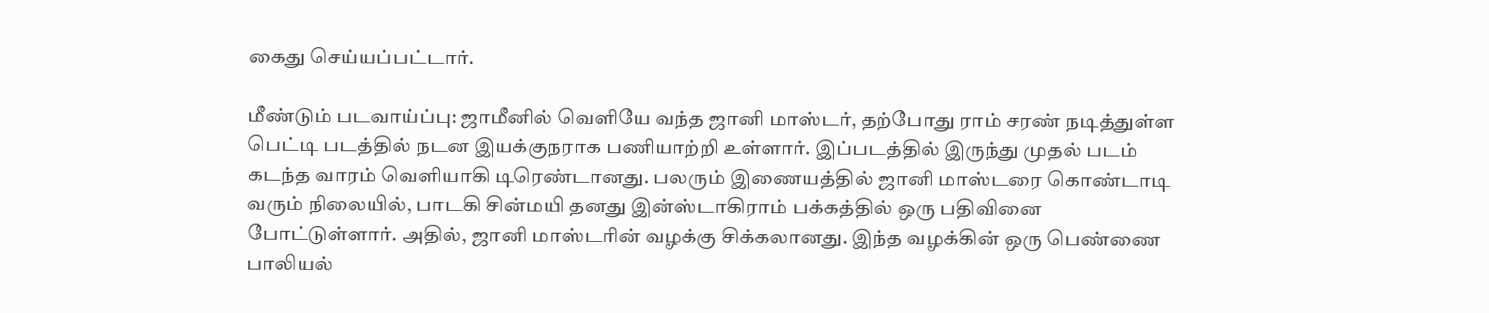கைது செய்யப்பட்டார்.

மீண்டும் படவாய்ப்பு: ஜாமீனில் வெளியே வந்த ஜானி மாஸ்டர், தற்போது ராம் சரண் நடித்துள்ள பெட்டி படத்தில் நடன இயக்குநராக பணியாற்றி உள்ளார். இப்படத்தில் இருந்து முதல் படம் கடந்த வாரம் வெளியாகி டிரெண்டானது. பலரும் இணையத்தில் ஜானி மாஸ்டரை கொண்டாடி வரும் நிலையில், பாடகி சின்மயி தனது இன்ஸ்டாகிராம் பக்கத்தில் ஒரு பதிவினை போட்டுள்ளார். அதில், ஜானி மாஸ்டரின் வழக்கு சிக்கலானது. இந்த வழக்கின் ஒரு பெண்ணை பாலியல்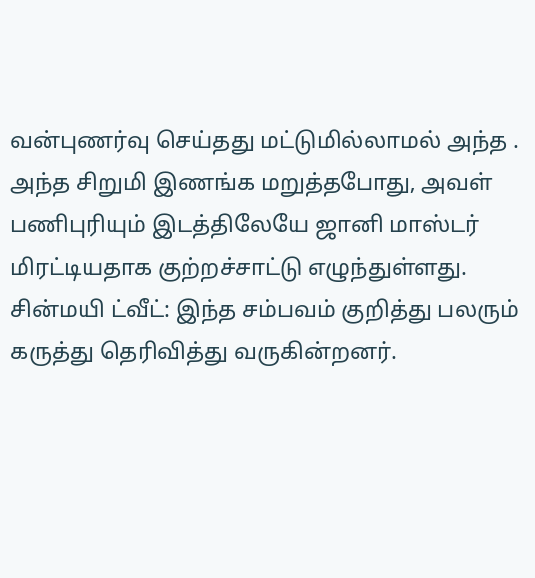வன்புணர்வு செய்தது மட்டுமில்லாமல் அந்த .
அந்த சிறுமி இணங்க மறுத்தபோது, அவள் பணிபுரியும் இடத்திலேயே ஜானி மாஸ்டர் மிரட்டியதாக குற்றச்சாட்டு எழுந்துள்ளது.
சின்மயி ட்வீட்: இந்த சம்பவம் குறித்து பலரும் கருத்து தெரிவித்து வருகின்றனர்.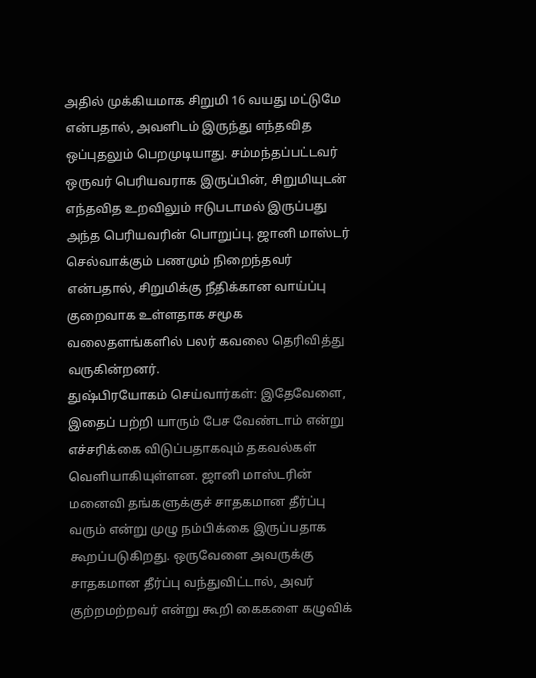அதில் முக்கியமாக சிறுமி 16 வயது மட்டுமே என்பதால், அவளிடம் இருந்து எந்தவித ஒப்புதலும் பெறமுடியாது. சம்மந்தப்பட்டவர் ஒருவர் பெரியவராக இருப்பின், சிறுமியுடன் எந்தவித உறவிலும் ஈடுபடாமல் இருப்பது அந்த பெரியவரின் பொறுப்பு. ஜானி மாஸ்டர் செல்வாக்கும் பணமும் நிறைந்தவர் என்பதால், சிறுமிக்கு நீதிக்கான வாய்ப்பு குறைவாக உள்ளதாக சமூக வலைதளங்களில் பலர் கவலை தெரிவித்து வருகின்றனர்.
துஷ்பிரயோகம் செய்வார்கள்: இதேவேளை, இதைப் பற்றி யாரும் பேச வேண்டாம் என்று எச்சரிக்கை விடுப்பதாகவும் தகவல்கள் வெளியாகியுள்ளன. ஜானி மாஸ்டரின் மனைவி தங்களுக்குச் சாதகமான தீர்ப்பு வரும் என்று முழு நம்பிக்கை இருப்பதாக கூறப்படுகிறது. ஒருவேளை அவருக்கு சாதகமான தீர்ப்பு வந்துவிட்டால், அவர் குற்றமற்றவர் என்று கூறி கைகளை கழுவிக்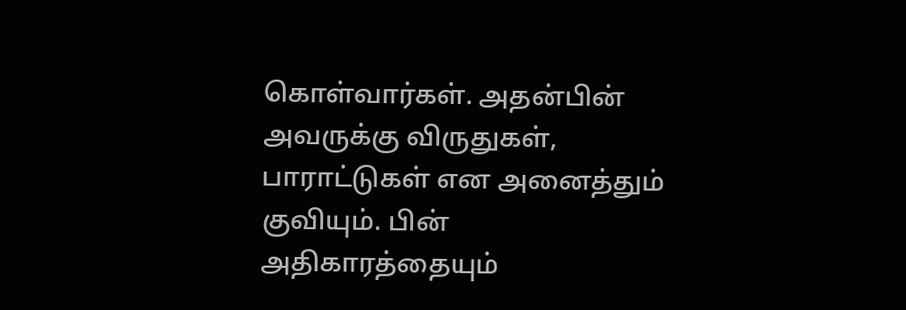கொள்வார்கள். அதன்பின் அவருக்கு விருதுகள், பாராட்டுகள் என அனைத்தும் குவியும். பின் அதிகாரத்தையும்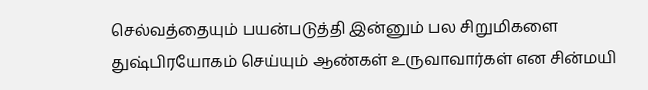செல்வத்தையும் பயன்படுத்தி இன்னும் பல சிறுமிகளை துஷ்பிரயோகம் செய்யும் ஆண்கள் உருவாவார்கள் என சின்மயி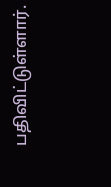பதிவிட்டுள்ளார்.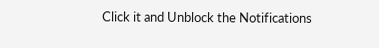Click it and Unblock the Notifications